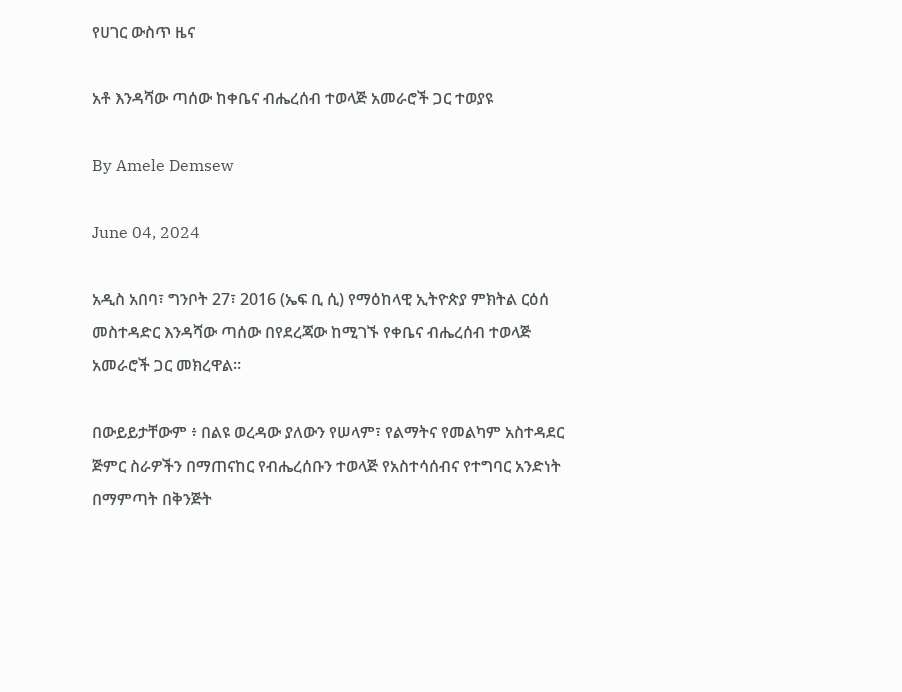የሀገር ውስጥ ዜና

አቶ እንዳሻው ጣሰው ከቀቤና ብሔረሰብ ተወላጅ አመራሮች ጋር ተወያዩ

By Amele Demsew

June 04, 2024

አዲስ አበባ፣ ግንቦት 27፣ 2016 (ኤፍ ቢ ሲ) የማዕከላዊ ኢትዮጵያ ምክትል ርዕሰ መስተዳድር እንዳሻው ጣሰው በየደረጃው ከሚገኙ የቀቤና ብሔረሰብ ተወላጅ አመራሮች ጋር መክረዋል።

በውይይታቸውም ፥ በልዩ ወረዳው ያለውን የሠላም፣ የልማትና የመልካም አስተዳደር ጅምር ስራዎችን በማጠናከር የብሔረሰቡን ተወላጅ የአስተሳሰብና የተግባር አንድነት በማምጣት በቅንጅት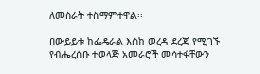ለመስራት ተስማምተዋል፡፡

በውይይቱ ከፌዴራል እስከ ወረዳ ደረጃ የሚገኙ የብሔረሰቡ ተወላጅ አመራሮች መሳተፋቸውን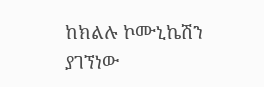ከክልሉ ኮሙኒኬሽን ያገኘነው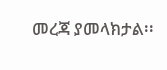መረጃ ያመላክታል፡፡